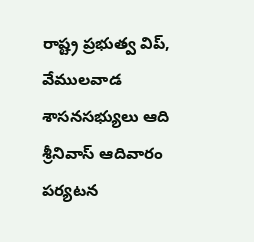రాష్ట్ర ప్రభుత్వ విప్, వేములవాడ శాసనసభ్యులు ఆది శ్రీనివాస్ ఆదివారం పర్యటన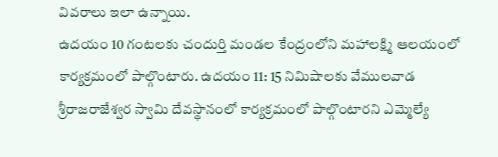వివరాలు ఇలా ఉన్నాయి.
ఉదయం 10 గంటలకు చందుర్తి మండల కేంద్రంలోని మహాలక్ష్మి ఆలయంలో కార్యక్రమంలో పాల్గొంటారు. ఉదయం 11: 15 నిమిషాలకు వేములవాడ శ్రీరాజరాజేశ్వర స్వామి దేవస్థానంలో కార్యక్రమంలో పాల్గొంటారని ఎమ్మెల్యే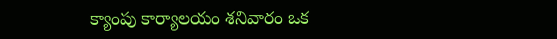క్యాంపు కార్యాలయం శనివారం ఒక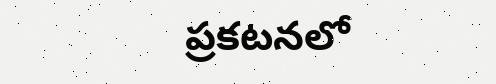ప్రకటనలో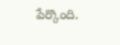పేర్కొంది.